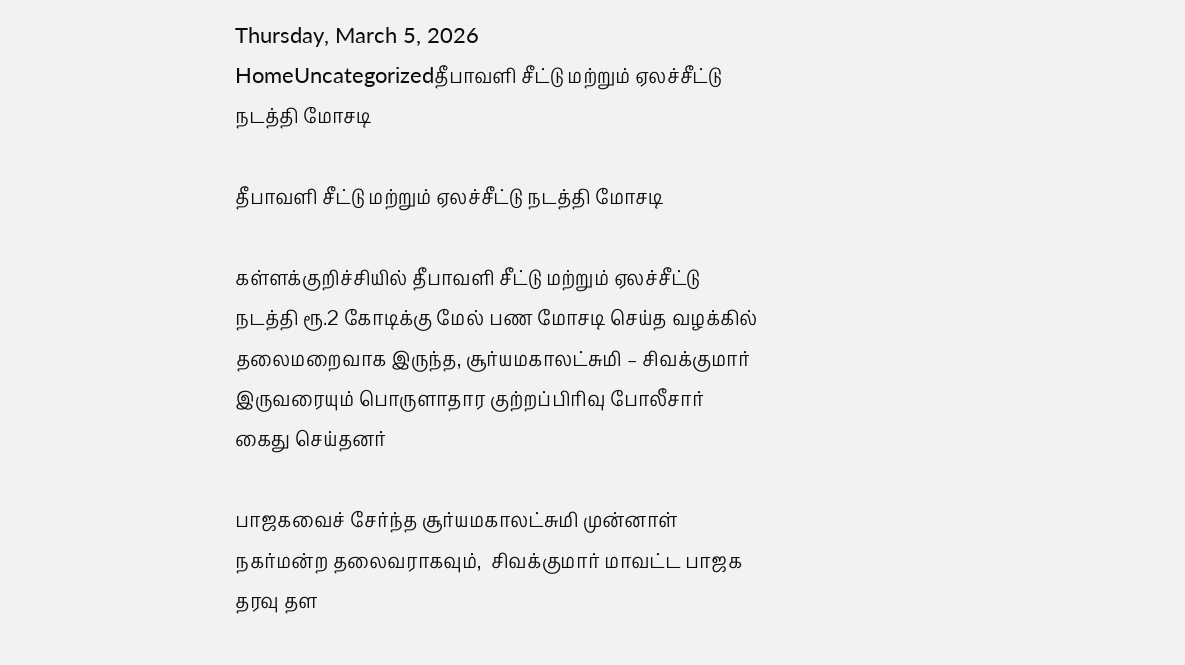Thursday, March 5, 2026
HomeUncategorizedதீபாவளி சீட்டு மற்றும் ஏலச்சீட்டு நடத்தி மோசடி

தீபாவளி சீட்டு மற்றும் ஏலச்சீட்டு நடத்தி மோசடி

கள்ளக்குறிச்சியில் தீபாவளி சீட்டு மற்றும் ஏலச்சீட்டு நடத்தி ரூ.2 கோடிக்கு மேல் பண மோசடி செய்த வழக்கில் தலைமறைவாக இருந்த, சூர்யமகாலட்சுமி – சிவக்குமார் இருவரையும் பொருளாதார குற்றப்பிரிவு போலீசார் கைது செய்தனர்

பாஜகவைச் சேர்ந்த சூர்யமகாலட்சுமி முன்னாள் நகர்மன்ற தலைவராகவும்,  சிவக்குமார் மாவட்ட பாஜக தரவு தள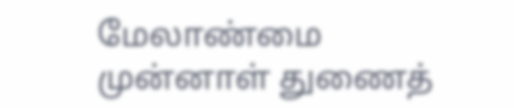மேலாண்மை முன்னாள் துணைத்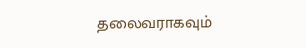தலைவராகவும்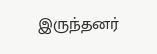இருந்தனர்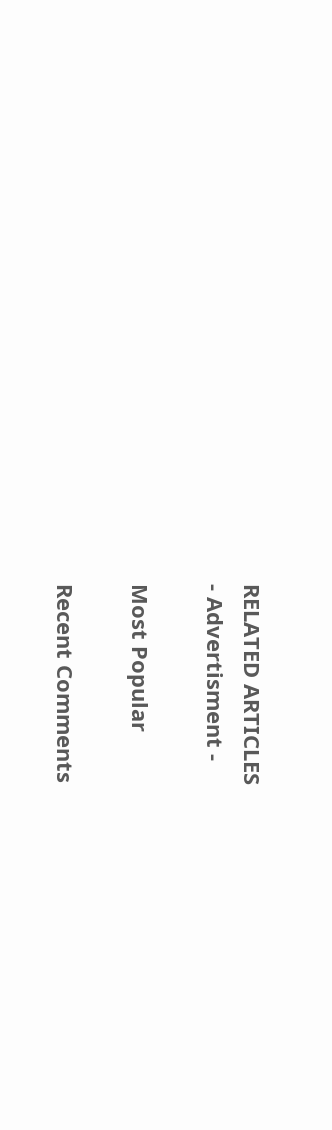RELATED ARTICLES
- Advertisment -

Most Popular

Recent Comments